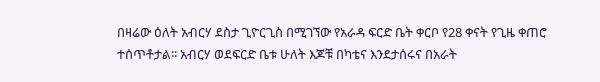በዛሬው ዕለት አብርሃ ደስታ ጊዮርጊስ በሚገኘው የአራዳ ፍርድ ቤት ቀርቦ የ28 ቀናት የጊዜ ቀጠሮ ተሰጥቶታል፡፡ አብርሃ ወደፍርድ ቤቱ ሁለት እጆቹ በካቴና እንደታሰሩና በአራት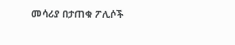መሳሪያ በታጠቁ ፖሊሶች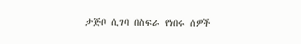ታጅቦ ሲገባ በስፍራ የነበሩ ሰዎች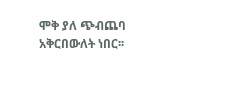ሞቅ ያለ ጭብጨባ አቅርበውለት ነበር፡፡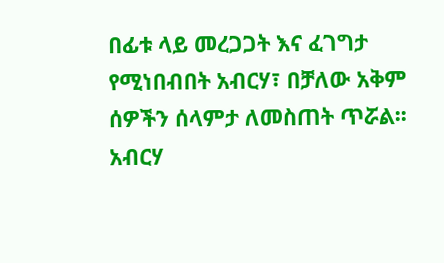በፊቱ ላይ መረጋጋት እና ፈገግታ የሚነበብበት አብርሃ፣ በቻለው አቅም ሰዎችን ሰላምታ ለመስጠት ጥሯል፡፡ አብርሃ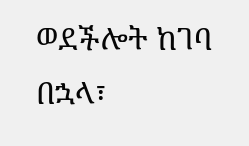ወደችሎት ከገባ በኋላ፣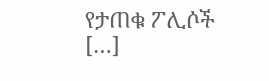የታጠቁ ፖሊሶች […]